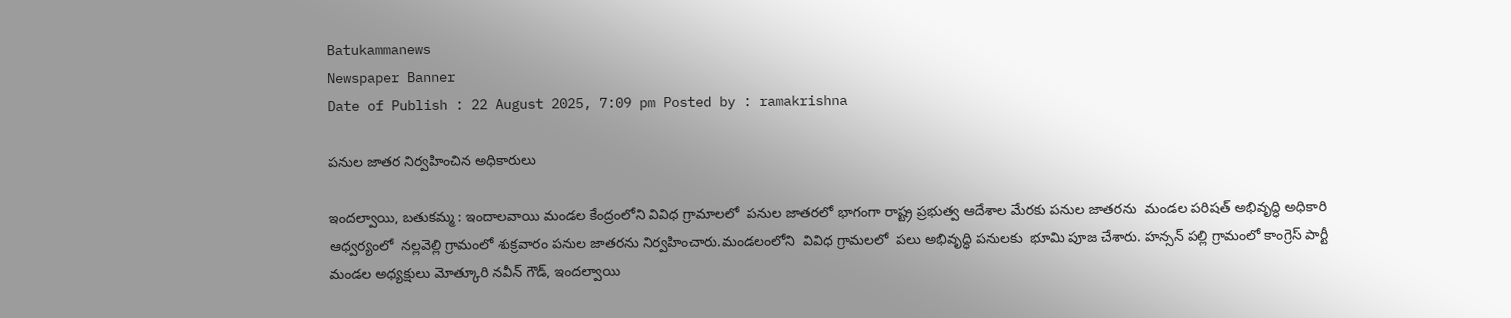Batukammanews
Newspaper Banner
Date of Publish : 22 August 2025, 7:09 pm Posted by : ramakrishna

పనుల జాతర నిర్వహించిన అధికారులు

ఇందల్వాయి, బతుకమ్మ : ఇందాలవాయి మండల కేంద్రంలోని వివిధ గ్రామాలలో  పనుల జాతరలో భాగంగా రాష్ట్ర ప్రభుత్వ ఆదేశాల మేరకు పనుల జాతరను  మండల పరిషత్ అభివృద్ధి అధికారి ఆధ్వర్యంలో  నల్లవెల్లి గ్రామంలో శుక్రవారం పనుల జాతరను నిర్వహించారు.మండలంలోని  వివిధ గ్రామలలో  పలు అభివృద్ధి పనులకు  భూమి పూజ చేశారు. హన్సన్ పల్లి గ్రామంలో కాంగ్రెస్ పార్టీ మండల అధ్యక్షులు మోత్కూరి నవీన్ గౌడ్, ఇందల్వాయి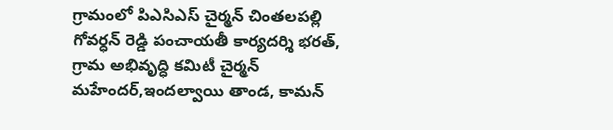గ్రామంలో పిఎసిఎస్ చైర్మన్ చింతలపల్లి గోవర్ధన్ రెడ్డి పంచాయతీ కార్యదర్శి భరత్, గ్రామ అభివృద్ధి కమిటీ చైర్మన్  మహేందర్,ఇందల్వాయి తాండ, కామన్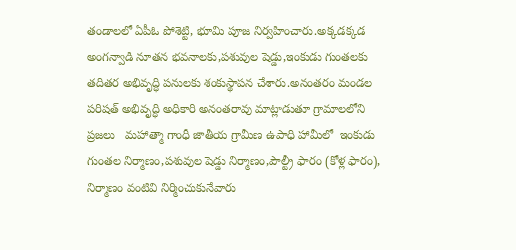తండాలలో ఏపీఓ పోశెట్టి, భూమి పూజ నిర్వహించారు.అక్కడక్కడ అంగన్వాడి నూతన భవనాలకు,పశువుల షెడ్డు,ఇంకుడు గుంతలకు తదితర అభివృద్ధి పనులకు శంకుస్థాపన చేశారు.అనంతరం మండల పరిషత్ అభివృద్ధి అధికారి అనంతరావు మాట్లాడుతూ గ్రామాలలోని ప్రజలు   మహాత్మా గాంధీ జాతీయ గ్రామీణ ఉపాధి హామీలో  ఇంకుడు గుంతల నిర్మాణం,పశువుల షెడ్డు నిర్మాణం,పౌల్ట్రీ ఫారం (కోళ్ల ఫారం), నిర్మాణం వంటివి నిర్మించుకునేవారు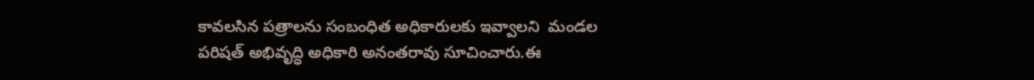కావలసిన పత్రాలను సంబంధిత అధికారులకు ఇవ్వాలని  మండల పరిషత్ అభివృద్ధి అధికారి అనంతరావు సూచించారు.ఈ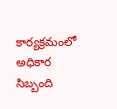కార్యక్రమంలో అధికార సిబ్బంది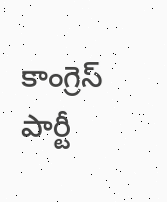కాంగ్రెస్ పార్టీ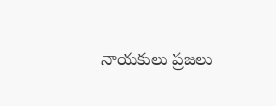నాయకులు ప్రజలు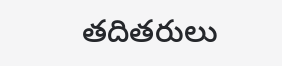తదితరులు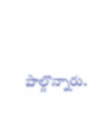పాల్గొన్నారు.